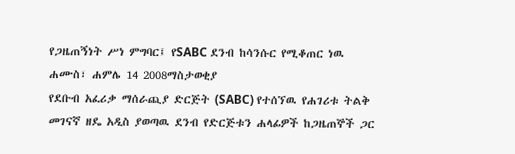የጋዜጠኝነት ሥነ ምግባር፤ የSABC ደንብ ከሳንሱር የሚቆጠር ነዉ
ሐሙስ፣ ሐምሌ 14 2008ማስታወቂያ
የደቡብ አፈሪቃ ማሰራጪያ ድርጅት (SABC) የተሰኘዉ የሐገሪቱ ትልቅ መገናኛ ዘዴ አዲስ ያወጣዉ ደንብ የድርጅቱን ሐላፊዎች ከጋዜጠኞች ጋር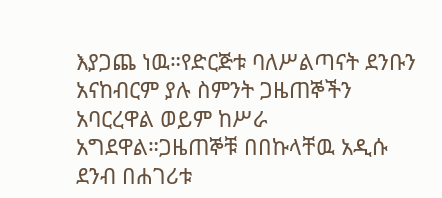እያጋጨ ነዉ።የድርጅቱ ባለሥልጣናት ደንቡን አናከብርም ያሉ ስምንት ጋዜጠኞችን አባርረዋል ወይም ከሥራ አግደዋል።ጋዜጠኞቹ በበኩላቸዉ አዲሱ ደንብ በሐገሪቱ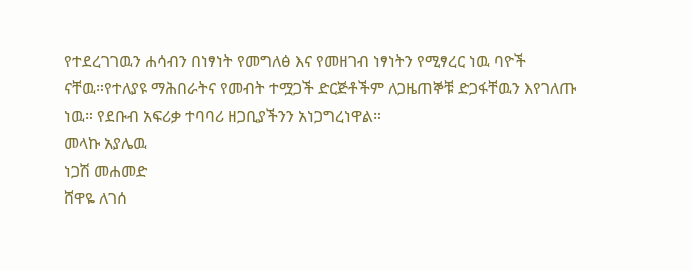የተደረገገዉን ሐሳብን በነፃነት የመግለፅ እና የመዘገብ ነፃነትን የሚፃረር ነዉ ባዮች ናቸዉ።የተለያዩ ማሕበራትና የመብት ተሟጋች ድርጅቶችም ለጋዜጠኞቹ ድጋፋቸዉን እየገለጡ ነዉ። የደቡብ አፍሪቃ ተባባሪ ዘጋቢያችንን አነጋግረነዋል።
መላኩ አያሌዉ
ነጋሽ መሐመድ
ሸዋዬ ለገሰ